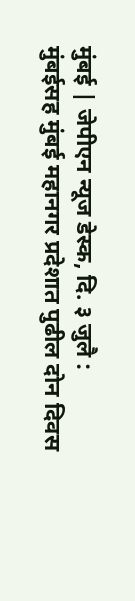मुंबई | जेपीएन न्यूज डेस्क, दि. ३ जुलै :
मुंबईसह मुंबई महानगर प्रदेशात पुढील दोन दिवस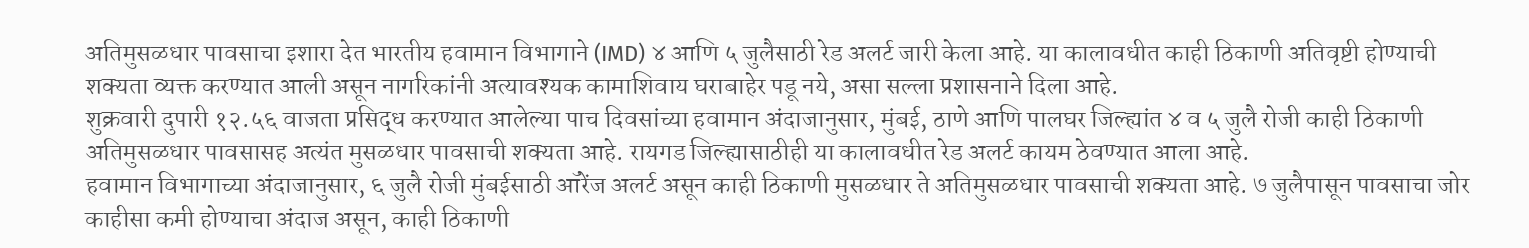अतिमुसळधार पावसाचा इशारा देत भारतीय हवामान विभागाने (IMD) ४ आणि ५ जुलैसाठी रेड अलर्ट जारी केला आहे. या कालावधीत काही ठिकाणी अतिवृष्टी होण्याची शक्यता व्यक्त करण्यात आली असून नागरिकांनी अत्यावश्यक कामाशिवाय घराबाहेर पडू नये, असा सल्ला प्रशासनाने दिला आहे.
शुक्रवारी दुपारी १२.५६ वाजता प्रसिद्ध करण्यात आलेल्या पाच दिवसांच्या हवामान अंदाजानुसार, मुंबई, ठाणे आणि पालघर जिल्ह्यांत ४ व ५ जुलै रोजी काही ठिकाणी अतिमुसळधार पावसासह अत्यंत मुसळधार पावसाची शक्यता आहे. रायगड जिल्ह्यासाठीही या कालावधीत रेड अलर्ट कायम ठेवण्यात आला आहे.
हवामान विभागाच्या अंदाजानुसार, ६ जुलै रोजी मुंबईसाठी ऑरेंज अलर्ट असून काही ठिकाणी मुसळधार ते अतिमुसळधार पावसाची शक्यता आहे. ७ जुलैपासून पावसाचा जोर काहीसा कमी होण्याचा अंदाज असून, काही ठिकाणी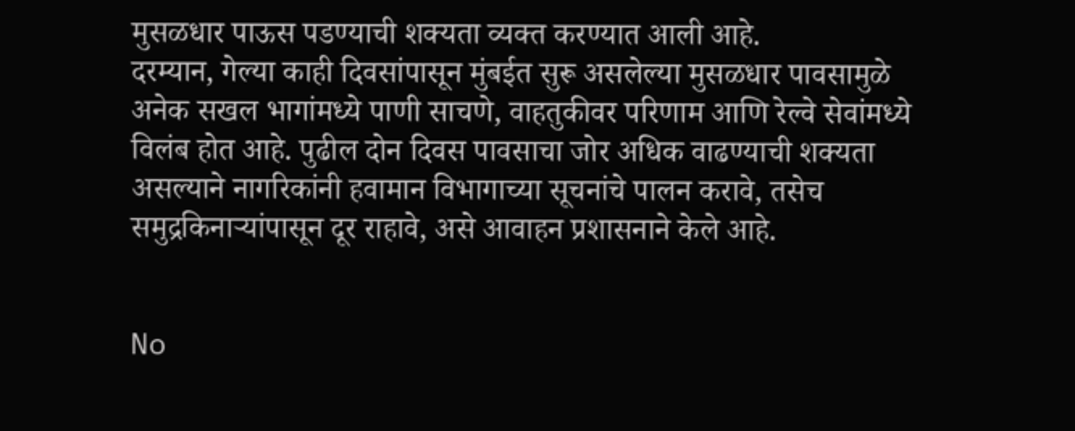मुसळधार पाऊस पडण्याची शक्यता व्यक्त करण्यात आली आहे.
दरम्यान, गेल्या काही दिवसांपासून मुंबईत सुरू असलेल्या मुसळधार पावसामुळे अनेक सखल भागांमध्ये पाणी साचणे, वाहतुकीवर परिणाम आणि रेल्वे सेवांमध्ये विलंब होत आहे. पुढील दोन दिवस पावसाचा जोर अधिक वाढण्याची शक्यता असल्याने नागरिकांनी हवामान विभागाच्या सूचनांचे पालन करावे, तसेच समुद्रकिनाऱ्यांपासून दूर राहावे, असे आवाहन प्रशासनाने केले आहे.


No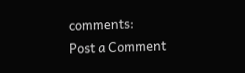comments:
Post a Comment